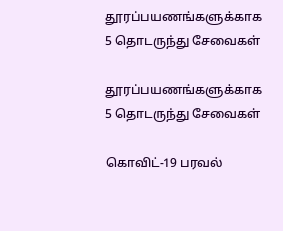தூரப்பயணங்களுக்காக 5 தொடருந்து சேவைகள்

தூரப்பயணங்களுக்காக 5 தொடருந்து சேவைகள்

கொவிட்-19 பரவல்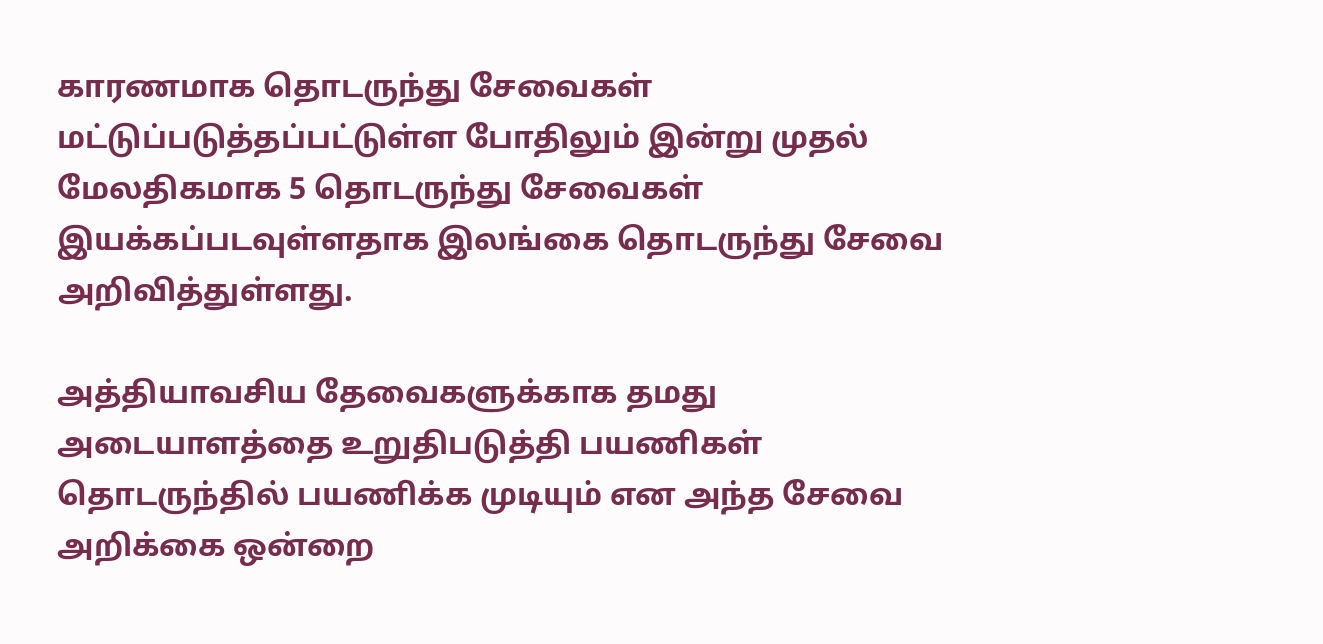காரணமாக தொடருந்து சேவைகள் மட்டுப்படுத்தப்பட்டுள்ள போதிலும் இன்று முதல் மேலதிகமாக 5 தொடருந்து சேவைகள் இயக்கப்படவுள்ளதாக இலங்கை தொடருந்து சேவை அறிவித்துள்ளது.

அத்தியாவசிய தேவைகளுக்காக தமது அடையாளத்தை உறுதிபடுத்தி பயணிகள் தொடருந்தில் பயணிக்க முடியும் என அந்த சேவை அறிக்கை ஒன்றை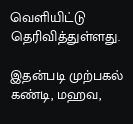வெளியிட்டு தெரிவித்துள்ளது.

இதன்படி முற்பகல் கண்டி, மஹவ,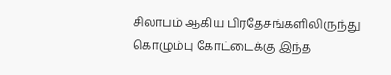சிலாபம் ஆகிய பிரதேசங்களிலிருந்து கொழும்பு கோட்டைக்கு இந்த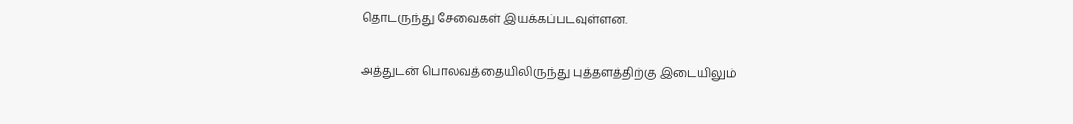தொடருந்து சேவைகள் இயக்கப்படவுள்ளன.

அத்துடன் பொலவத்தையிலிருந்து புத்தளத்திற்கு இடையிலும்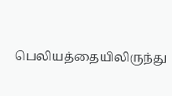பெலியத்தையிலிருந்து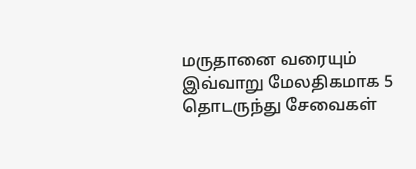மருதானை வரையும் இவ்வாறு மேலதிகமாக 5 தொடருந்து சேவைகள்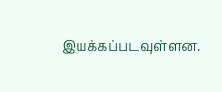இயக்கப்படவுள்ளன.